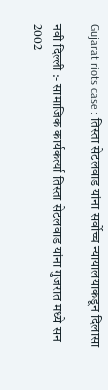Gujarat riots case : तिस्ता सेटलवाड यांना सर्वोच्च न्यायालयाकडून दिलासा

नवी दिल्ली :- सामाजिक कार्यकर्त्या तिस्ता सेटलवाड यांना गुजरात मध्ये सन 2002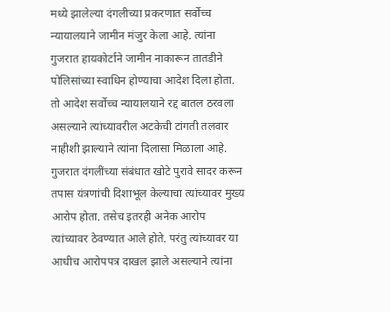मध्ये झालेल्या दंगलीच्या प्रकरणात सर्वोच्च न्यायालयाने जामीन मंजुर केला आहे. त्यांना गुजरात हायकोर्टाने जामीन नाकारून तातडीने पोलिसांच्या स्वाधिन होण्याचा आदेश दिला होता. तो आदेश सर्वोच्च न्यायालयाने रद्द बातल ठरवला असल्याने त्यांच्यावरील अटकेची टांगती तलवार नाहीशी झाल्याने त्यांना दिलासा मिळाला आहे.
गुजरात दंगलींच्या संबंधात खोटे पुरावे सादर करून तपास यंत्रणांची दिशाभूल केल्याचा त्यांच्यावर मुख्य आरोप होता. तसेच इतरही अनेक आरोप त्यांच्यावर ठेवण्यात आले होते. परंतु त्यांच्यावर या आधीच आरोपपत्र दाखल झाले असल्याने त्यांना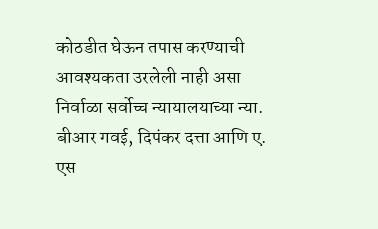कोठडीत घेऊन तपास करण्याची आवश्यकता उरलेली नाही असा निर्वाळा सर्वोच्च न्यायालयाच्या न्या. बीआर गवई, दिपंकर दत्ता आणि ए. एस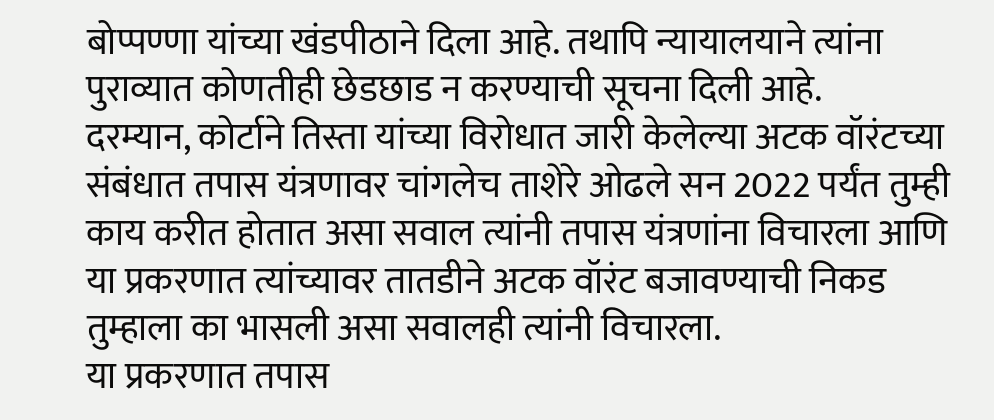बोप्पण्णा यांच्या खंडपीठाने दिला आहे. तथापि न्यायालयाने त्यांना पुराव्यात कोणतीही छेडछाड न करण्याची सूचना दिली आहे.
दरम्यान, कोर्टाने तिस्ता यांच्या विरोधात जारी केलेल्या अटक वॉरंटच्या संबंधात तपास यंत्रणावर चांगलेच ताशेरे ओढले सन 2022 पर्यंत तुम्ही काय करीत होतात असा सवाल त्यांनी तपास यंत्रणांना विचारला आणि या प्रकरणात त्यांच्यावर तातडीने अटक वॉरंट बजावण्याची निकड तुम्हाला का भासली असा सवालही त्यांनी विचारला.
या प्रकरणात तपास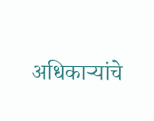अधिकाऱ्यांचे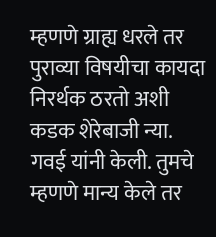म्हणणे ग्राह्य धरले तर पुराव्या विषयीचा कायदा निरर्थक ठरतो अशी कडक शेरेबाजी न्या. गवई यांनी केली. तुमचे म्हणणे मान्य केले तर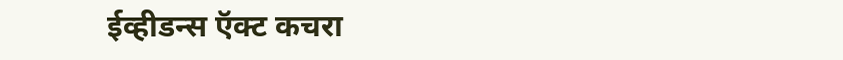ईव्हीडन्स ऍक्ट कचरा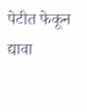पेटीत फेकून द्यावा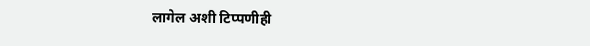लागेल अशी टिप्पणीही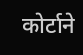कोर्टाने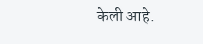केली आहे.